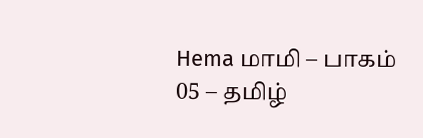Hema மாமி – பாகம் 05 – தமிழ்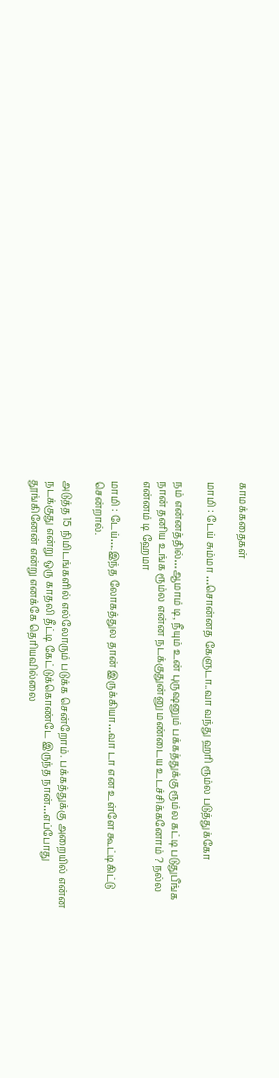காமக்கதைகள்

மாமி : டேய் சும்மா …சொன்னத கேளுடா..வா வந்து ஹரி ரூம்ல படுத்துக்கோ

நம் என்னத்தில்…ஆமாம் டி, நீயும் உன் புருஷனும் பக்கத்துக்கு ரூம்ல கட்டி படுதுபீங்க நான் தனிய உங்க ரூம்ல என்ன நடக்குதுன்னு மண்டைய உடச்சிக்கனோம் ? நல்ல என்னம் டி ஹேமா

மாமி : டேய்….இந்த லோகத்துல தான் இருக்கியா…வா டா என உள்ளே கூட்டிகிட்டு சென்றால்.

அடுத்த 15 நிமிடங்களில் எல்லோரும் படுக்க சென்றோம். பக்கத்துக்கு அறையில் என்ன நடக்குது என்று ஒரு காதலி தீட்டி கேட்டுக்கொண்டே இருந்த நான்…எப்போது தூங்கினேன் என்று எனக்கே தெரியவில்லை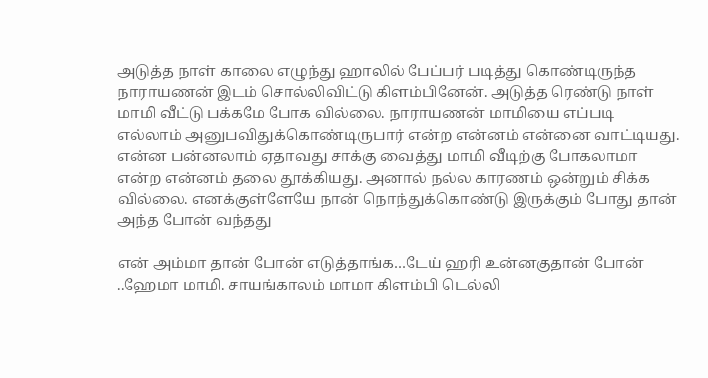அடுத்த நாள் காலை எழுந்து ஹாலில் பேப்பர் படித்து கொண்டிருந்த நாராயணன் இடம் சொல்லிவிட்டு கிளம்பினேன். அடுத்த ரெண்டு நாள் மாமி வீட்டு பக்கமே போக வில்லை. நாராயணன் மாமியை எப்படி எல்லாம் அனுபவிதுக்கொண்டிருபார் என்ற என்னம் என்னை வாட்டியது. என்ன பன்னலாம் ஏதாவது சாக்கு வைத்து மாமி வீடிற்கு போகலாமா என்ற என்னம் தலை தூக்கியது. அனால் நல்ல காரணம் ஒன்றும் சிக்க வில்லை. எனக்குள்ளேயே நான் நொந்துக்கொண்டு இருக்கும் போது தான் அந்த போன் வந்தது

என் அம்மா தான் போன் எடுத்தாங்க…டேய் ஹரி உன்னகுதான் போன் ..ஹேமா மாமி. சாயங்காலம் மாமா கிளம்பி டெல்லி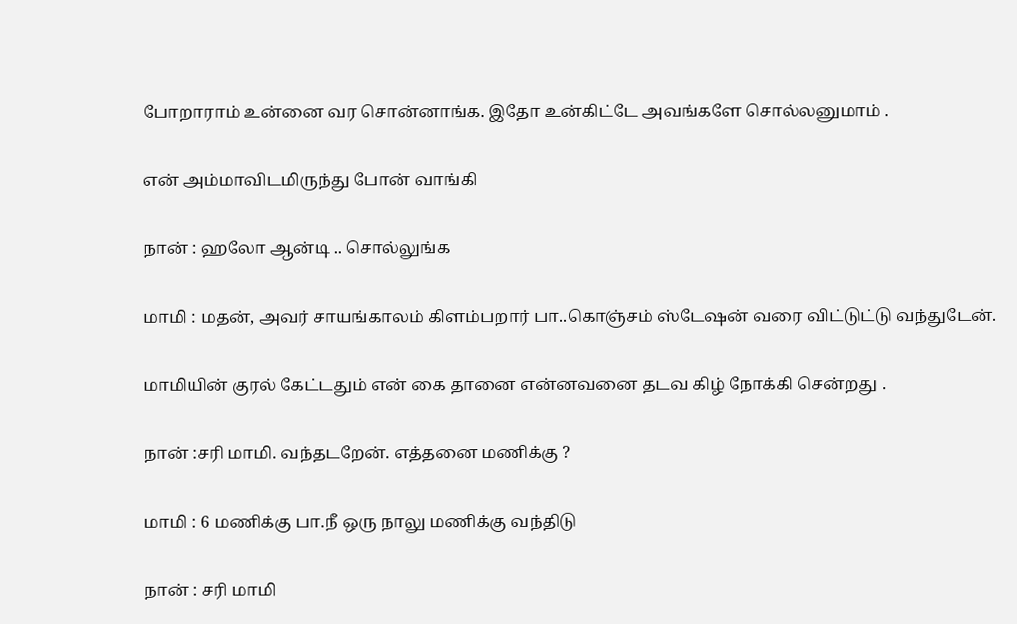போறாராம் உன்னை வர சொன்னாங்க. இதோ உன்கிட்டே அவங்களே சொல்லனுமாம் .

என் அம்மாவிடமிருந்து போன் வாங்கி

நான் : ஹலோ ஆன்டி .. சொல்லுங்க

மாமி : மதன், அவர் சாயங்காலம் கிளம்பறார் பா..கொஞ்சம் ஸ்டேஷன் வரை விட்டுட்டு வந்துடேன்.

மாமியின் குரல் கேட்டதும் என் கை தானை என்னவனை தடவ கிழ் நோக்கி சென்றது .

நான் :சரி மாமி. வந்தடறேன். எத்தனை மணிக்கு ?

மாமி : 6 மணிக்கு பா.நீ ஒரு நாலு மணிக்கு வந்திடு

நான் : சரி மாமி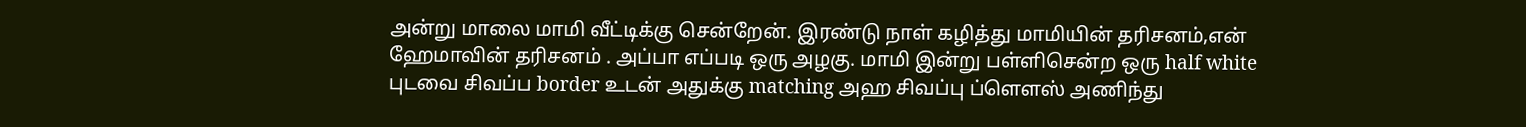அன்று மாலை மாமி வீட்டிக்கு சென்றேன். இரண்டு நாள் கழித்து மாமியின் தரிசனம்,என் ஹேமாவின் தரிசனம் . அப்பா எப்படி ஒரு அழகு. மாமி இன்று பள்ளிசென்ற ஒரு half white புடவை சிவப்ப border உடன் அதுக்கு matching அஹ சிவப்பு ப்ளௌஸ் அணிந்து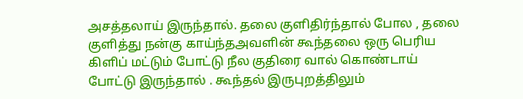அசத்தலாய் இருந்தால். தலை குளிதிர்ந்தால் போல , தலை குளித்து நன்கு காய்ந்தஅவளின் கூந்தலை ஒரு பெரிய கிளிப் மட்டும் போட்டு நீல குதிரை வால் கொண்டாய் போட்டு இருந்தால் . கூந்தல் இருபுறத்திலும்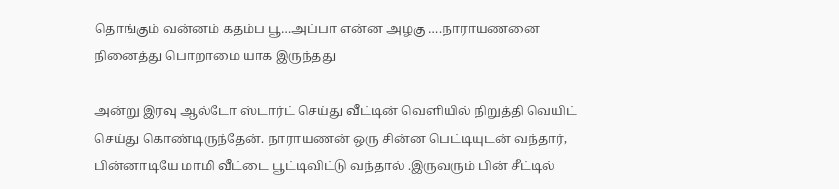தொங்கும் வன்னம் கதம்ப பூ…அப்பா என்ன அழகு ….நாராயணனை நினைத்து பொறாமை யாக இருந்தது

அன்று இரவு ஆல்டோ ஸ்டார்ட் செய்து வீட்டின் வெளியில் நிறுத்தி வெயிட் செய்து கொண்டிருந்தேன். நாராயணன் ஒரு சின்ன பெட்டியுடன் வந்தார், பின்னாடியே மாமி வீட்டை பூட்டிவிட்டு வந்தால் .இருவரும் பின் சீட்டில்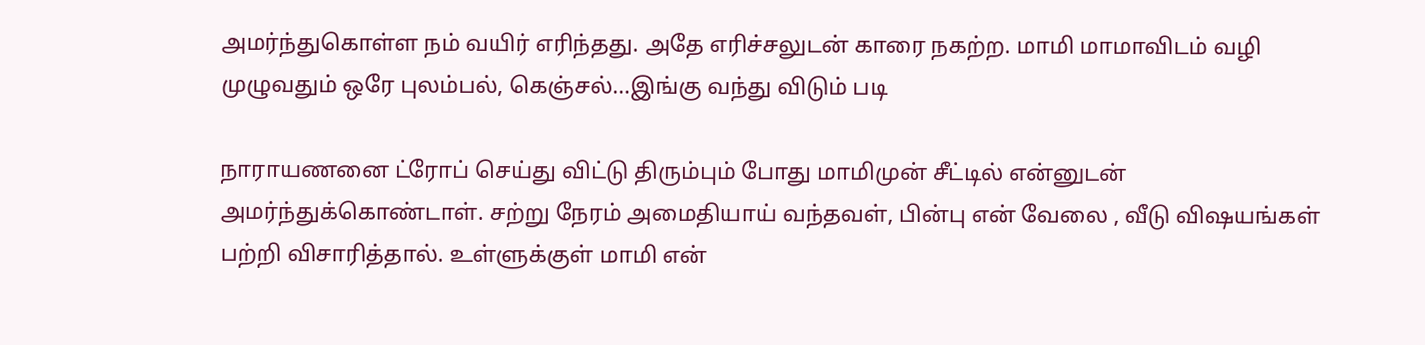அமர்ந்துகொள்ள நம் வயிர் எரிந்தது. அதே எரிச்சலுடன் காரை நகற்ற. மாமி மாமாவிடம் வழி முழுவதும் ஒரே புலம்பல், கெஞ்சல்…இங்கு வந்து விடும் படி

நாராயணனை ட்ரோப் செய்து விட்டு திரும்பும் போது மாமிமுன் சீட்டில் என்னுடன் அமர்ந்துக்கொண்டாள். சற்று நேரம் அமைதியாய் வந்தவள், பின்பு என் வேலை , வீடு விஷயங்கள் பற்றி விசாரித்தால். உள்ளுக்குள் மாமி என்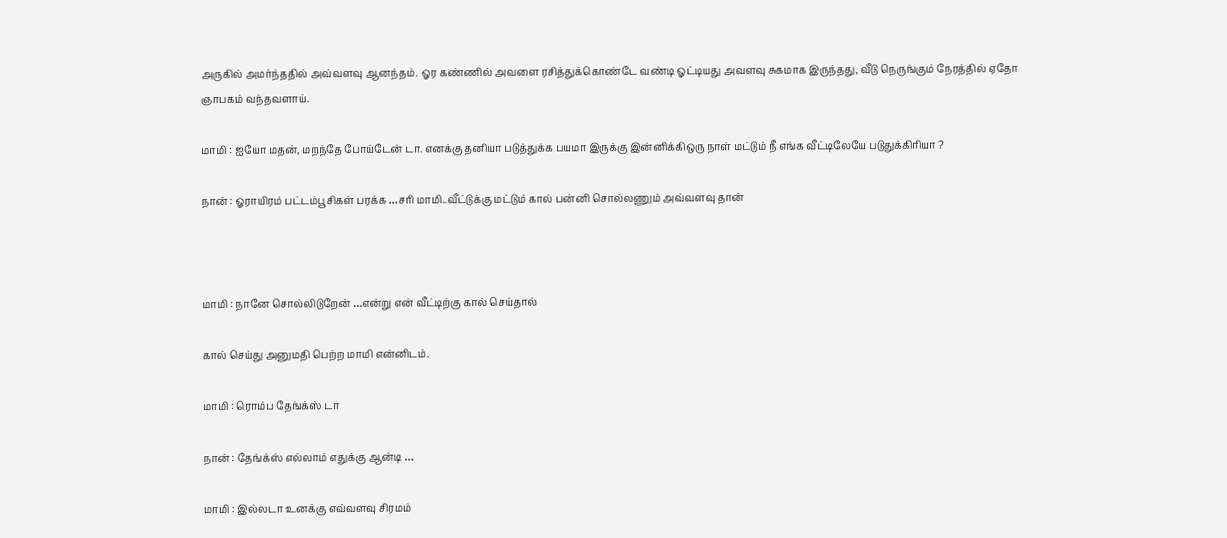அருகில் அமர்ந்ததில் அவ்வளவு ஆனந்தம். ஓர கண்ணில் அவளை ரசித்துக்கொண்டே வண்டி ஓட்டியது அவளவு சுகமாக இருந்தது, வீடு நெருங்கும் நேரத்தில் ஏதோ ஞாபகம் வந்தவளாய்.

மாமி : ஐயோ மதன், மறந்தே போய்டேன் டா. எனக்கு தனியா படுத்துக்க பயமா இருக்கு இன்னிக்கிஒரு நாள் மட்டும் நீ எங்க வீட்டிலேயே படுதுக்கிரியா ?

நான் : ஓராயிரம் பட்டம்பூசிகள் பரக்க …சரி மாமி..வீட்டுக்கு மட்டும் கால் பன்னி சொல்லணும் அவ்வளவு தான்



மாமி : நானே சொல்லிடுறேன் …என்று என் வீட்டிற்கு கால் செய்தால்

கால் செய்து அனுமதி பெற்ற மாமி என்னிடம்.

மாமி : ரொம்ப தேங்க்ஸ் டா

நான் : தேங்க்ஸ் எல்லாம் எதுக்கு ஆன்டி …

மாமி : இல்லடா உனக்கு எவ்வளவு சிரமம்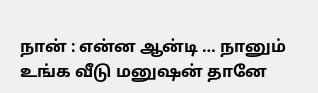நான் : என்ன ஆன்டி … நானும் உங்க வீடு மனுஷன் தானே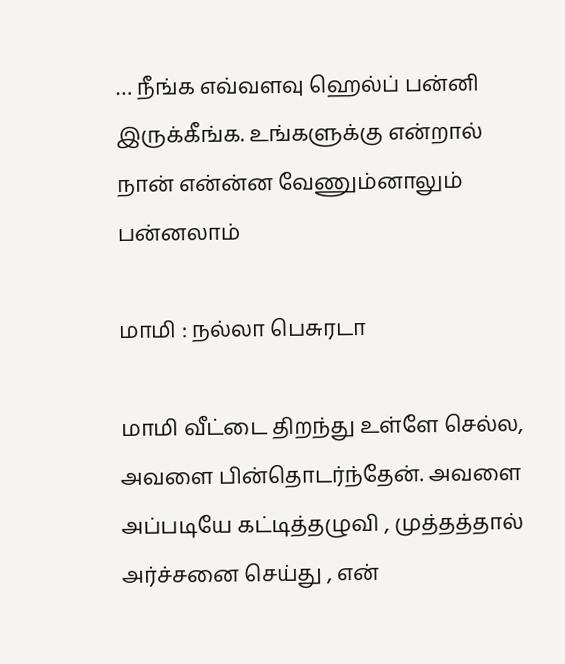… நீங்க எவ்வளவு ஹெல்ப் பன்னி இருக்கீங்க. உங்களுக்கு என்றால் நான் என்ன்ன வேணும்னாலும் பன்னலாம்

மாமி : நல்லா பெசுரடா

மாமி வீட்டை திறந்து உள்ளே செல்ல, அவளை பின்தொடர்ந்தேன். அவளை அப்படியே கட்டித்தழுவி , முத்தத்தால் அர்ச்சனை செய்து , என்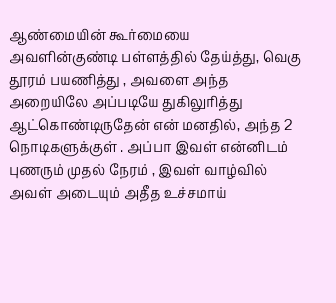ஆண்மையின் கூர்மையை அவளின்குண்டி பள்ளத்தில் தேய்த்து, வெகு தூரம் பயணித்து , அவளை அந்த அறையிலே அப்படியே துகிலுரித்து ஆட்கொண்டிருதேன் என் மனதில், அந்த 2 நொடிகளுக்குள் . அப்பா இவள் என்னிடம் புணரும் முதல் நேரம் , இவள் வாழ்வில் அவள் அடையும் அதீத உச்சமாய்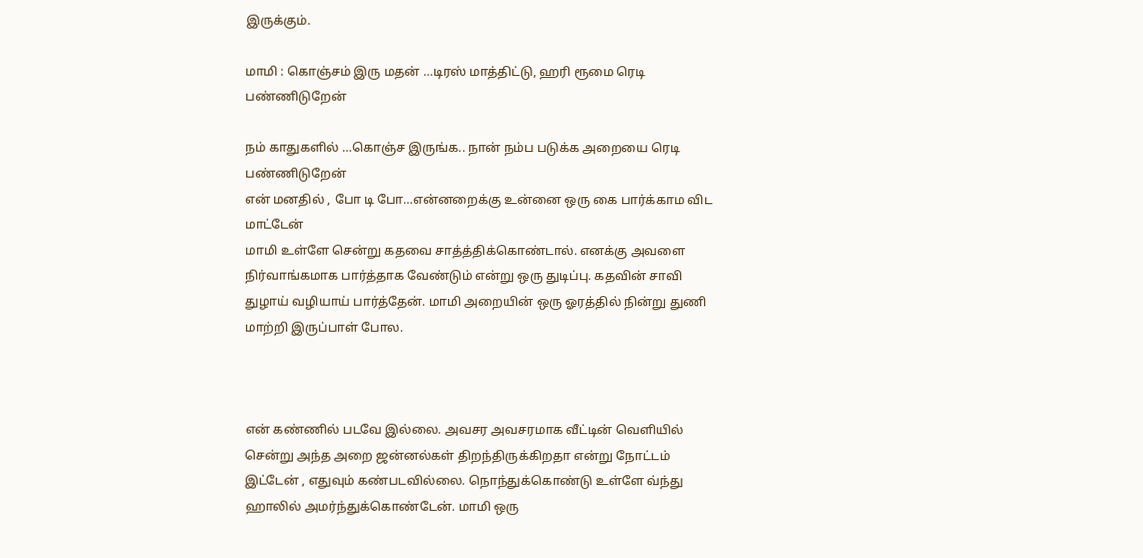இருக்கும்.

மாமி : கொஞ்சம் இரு மதன் …டிரஸ் மாத்திட்டு, ஹரி ரூமை ரெடி பண்ணிடுறேன்

நம் காதுகளில் …கொஞ்ச இருங்க.. நான் நம்ப படுக்க அறையை ரெடி பண்ணிடுறேன்
என் மனதில் , போ டி போ…என்னறைக்கு உன்னை ஒரு கை பார்க்காம விட மாட்டேன்
மாமி உள்ளே சென்று கதவை சாத்த்திக்கொண்டால். எனக்கு அவளை நிர்வாங்கமாக பார்த்தாக வேண்டும் என்று ஒரு துடிப்பு. கதவின் சாவி துழாய் வழியாய் பார்த்தேன். மாமி அறையின் ஒரு ஓரத்தில் நின்று துணி மாற்றி இருப்பாள் போல.



என் கண்ணில் படவே இல்லை. அவசர அவசரமாக வீட்டின் வெளியில் சென்று அந்த அறை ஜன்னல்கள் திறந்திருக்கிறதா என்று நோட்டம் இட்டேன் , எதுவும் கண்படவில்லை. நொந்துக்கொண்டு உள்ளே வ்ந்து ஹாலில் அமர்ந்துக்கொண்டேன். மாமி ஒரு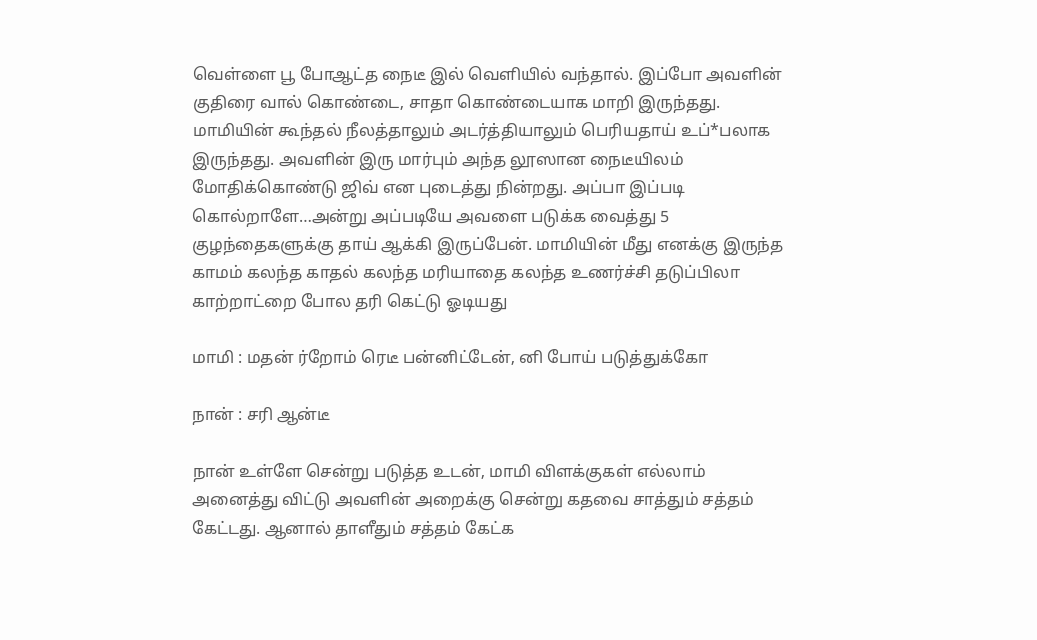வெள்ளை பூ போஆட்த நைடீ இல் வெளியில் வந்தால். இப்போ அவளின் குதிரை வால் கொண்டை, சாதா கொண்டையாக மாறி இருந்தது. மாமியின் கூந்தல் நீலத்தாலும் அடர்த்தியாலும் பெரியதாய் உப்*பலாக இருந்தது. அவளின் இரு மார்பும் அந்த லூஸான நைடீயிலம் மோதிக்கொண்டு ஜிவ் என புடைத்து நின்றது. அப்பா இப்படி கொல்றாளே…அன்று அப்படியே அவளை படுக்க வைத்து 5 குழந்தைகளுக்கு தாய் ஆக்கி இருப்பேன். மாமியின் மீது எனக்கு இருந்த காமம் கலந்த காதல் கலந்த மரியாதை கலந்த உணர்ச்சி தடுப்பிலா காற்றாட்றை போல தரி கெட்டு ஓடியது

மாமி : மதன் ர்றோம் ரெடீ பன்னிட்டேன், னி போய் படுத்துக்கோ

நான் : சரி ஆன்டீ

நான் உள்ளே சென்று படுத்த உடன், மாமி விளக்குகள் எல்லாம் அனைத்து விட்டு அவளின் அறைக்கு சென்று கதவை சாத்தும் சத்தம் கேட்டது. ஆனால் தாளீதும் சத்தம் கேட்க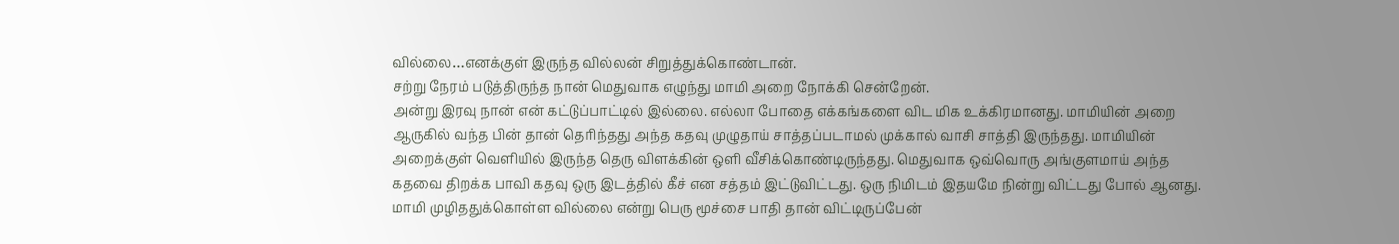வில்லை…எனக்குள் இருந்த வில்லன் சிறுத்துக்கொண்டான்.
சற்று நேரம் படுத்திருந்த நான் மெதுவாக எழுந்து மாமி அறை நோக்கி சென்றேன்.
அன்று இரவு நான் என் கட்டுப்பாட்டில் இல்லை. எல்லா போதை எக்கங்களை விட மிக உக்கிரமானது. மாமியின் அறை ஆருகில் வந்த பின் தான் தெரிந்தது அந்த கதவு முழுதாய் சாத்தப்படாமல் முக்கால் வாசி சாத்தி இருந்தது. மாமியின் அறைக்குள் வெளியில் இருந்த தெரு விளக்கின் ஒளி வீசிக்கொண்டிருந்தது. மெதுவாக ஒவ்வொரு அங்குளமாய் அந்த கதவை திறக்க பாவி கதவு ஒரு இடத்தில் கீச் என சத்தம் இட்டுவிட்டது. ஒரு நிமிடம் இதயமே நின்று விட்டது போல் ஆனது. மாமி முழிததுக்கொள்ள வில்லை என்று பெரு மூச்சை பாதி தான் விட்டிருப்பேன்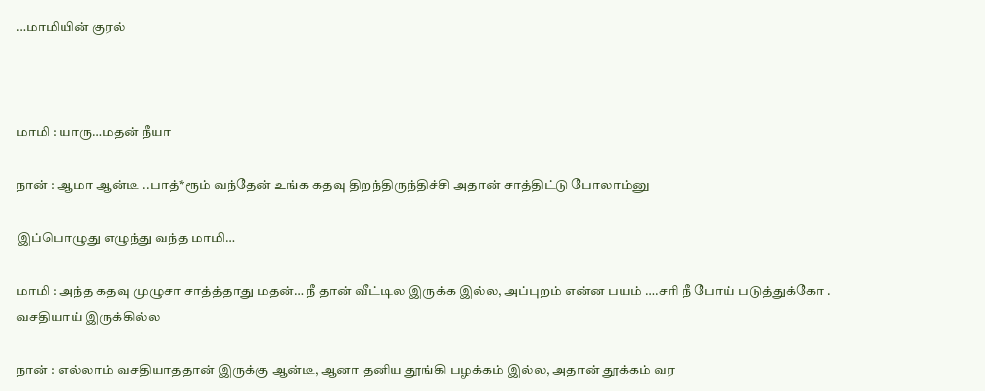…மாமியின் குரல்



மாமி : யாரு…மதன் நீயா

நான் : ஆமா ஆன்டீ ..பாத்*ரூம் வந்தேன் உங்க கதவு திறந்திருந்திச்சி அதான் சாத்திட்டு போலாம்னு

இப்பொழுது எழுந்து வந்த மாமி…

மாமி : அந்த கதவு முழுசா சாத்த்தாது மதன்… நீ தான் வீட்டில இருக்க இல்ல, அப்புறம் என்ன பயம் ….சரி நீ போய் படுத்துக்கோ . வசதியாய் இருக்கில்ல

நான் : எல்லாம் வசதியாததான் இருக்கு ஆன்டீ, ஆனா தனிய தூங்கி பழக்கம் இல்ல, அதான் தூக்கம் வர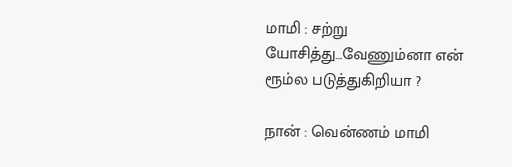மாமி : சற்று யோசித்து…வேணும்னா என் ரூம்ல படுத்துகிறியா ?

நான் : வென்ணம் மாமி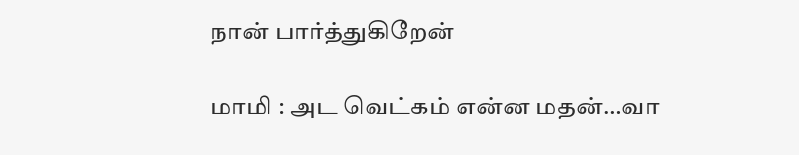நான் பார்த்துகிறேன்

மாமி : அட வெட்கம் என்ன மதன்…வா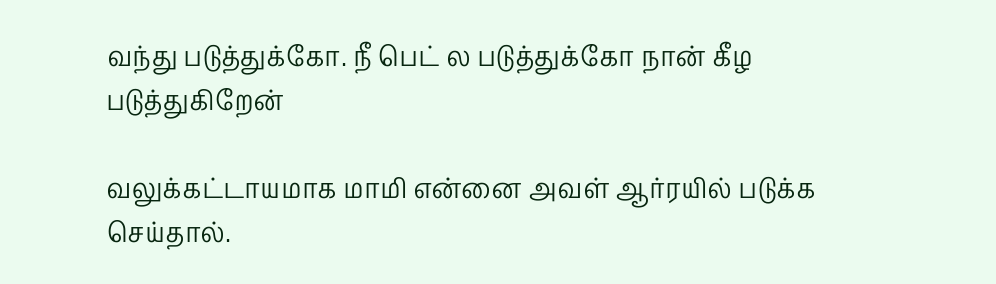வந்து படுத்துக்கோ. நீ பெட் ல படுத்துக்கோ நான் கீழ படுத்துகிறேன்

வலுக்கட்டாயமாக மாமி என்னை அவள் ஆர்ரயில் படுக்க செய்தால்.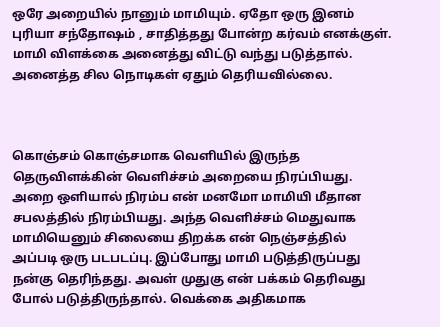ஒரே அறையில் நானும் மாமியும். ஏதோ ஒரு இனம் புரியா சந்தோஷம் , சாதித்தது போன்ற கர்வம் எனக்குள்.
மாமி விளக்கை அனைத்து விட்டு வந்து படுத்தால். அனைத்த சில நொடிகள் ஏதும் தெரியவில்லை.



கொஞ்சம் கொஞ்சமாக வெளியில் இருந்த தெருவிளக்கின் வெளிச்சம் அறையை நிரப்பியது. அறை ஒளியால் நிரம்ப என் மனமோ மாமியி மீதான சபலத்தில் நிரம்பியது. அந்த வெளிச்சம் மெதுவாக மாமியெனும் சிலையை திறக்க என் நெஞ்சத்தில் அப்படி ஒரு படபடப்பு. இப்போது மாமி படுத்திருப்பது நன்கு தெரிந்தது. அவள் முதுகு என் பக்கம் தெரிவது போல் படுத்திருந்தால். வெக்கை அதிகமாக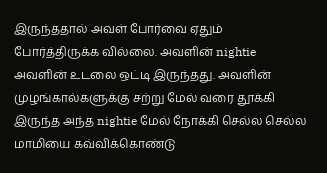இருந்ததால் அவள் போர்வை ஏதும் போர்த்திருக்க வில்லை. அவளின் nightie அவளின் உடலை ஒட்டி இருந்தது. அவளின் முழங்கால்களுக்கு சற்று மேல் வரை தூக்கி இருந்த அந்த nightie மேல் நோக்கி செல்ல செல்ல மாமியை கவ்விக்கொண்டு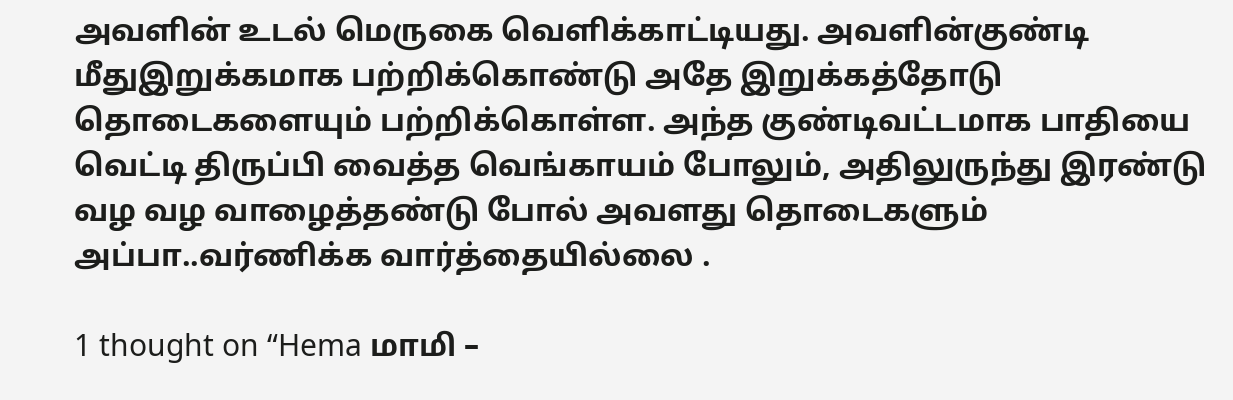அவளின் உடல் மெருகை வெளிக்காட்டியது. அவளின்குண்டி மீதுஇறுக்கமாக பற்றிக்கொண்டு அதே இறுக்கத்தோடு தொடைகளையும் பற்றிக்கொள்ள. அந்த குண்டிவட்டமாக பாதியை வெட்டி திருப்பி வைத்த வெங்காயம் போலும், அதிலுருந்து இரண்டு வழ வழ வாழைத்தண்டு போல் அவளது தொடைகளும் அப்பா..வர்ணிக்க வார்த்தையில்லை .

1 thought on “Hema மாமி –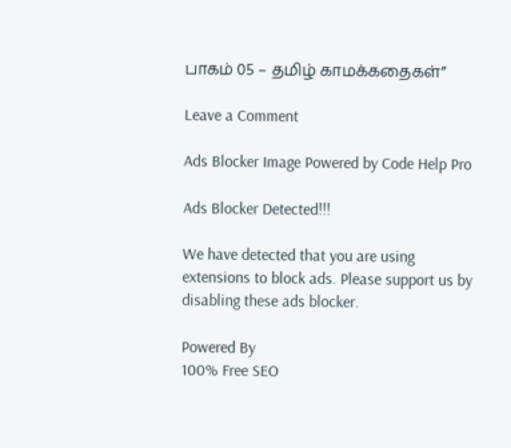பாகம் 05 – தமிழ் காமக்கதைகள்”

Leave a Comment

Ads Blocker Image Powered by Code Help Pro

Ads Blocker Detected!!!

We have detected that you are using extensions to block ads. Please support us by disabling these ads blocker.

Powered By
100% Free SEO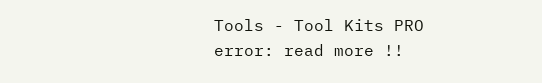Tools - Tool Kits PRO
error: read more !!